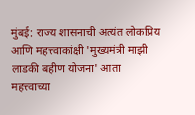मुंबई: राज्य शासनाची अत्यंत लोकप्रिय आणि महत्त्वाकांक्षी 'मुख्यमंत्री माझी लाडकी बहीण योजना' आता महत्त्वाच्या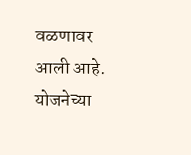वळणावर आली आहे. योजनेच्या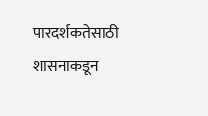पारदर्शकतेसाठी शासनाकडून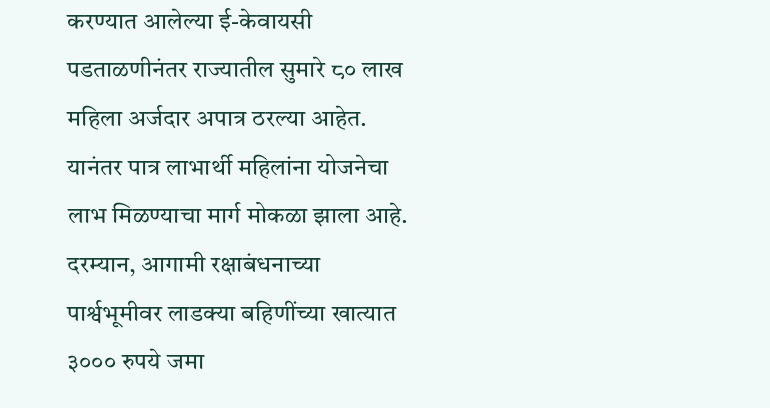करण्यात आलेल्या ई-केवायसी पडताळणीनंतर राज्यातील सुमारे ८० लाख महिला अर्जदार अपात्र ठरल्या आहेत. यानंतर पात्र लाभार्थी महिलांना योजनेचा लाभ मिळण्याचा मार्ग मोकळा झाला आहे. दरम्यान, आगामी रक्षाबंधनाच्या पार्श्वभूमीवर लाडक्या बहिणींच्या खात्यात ३००० रुपये जमा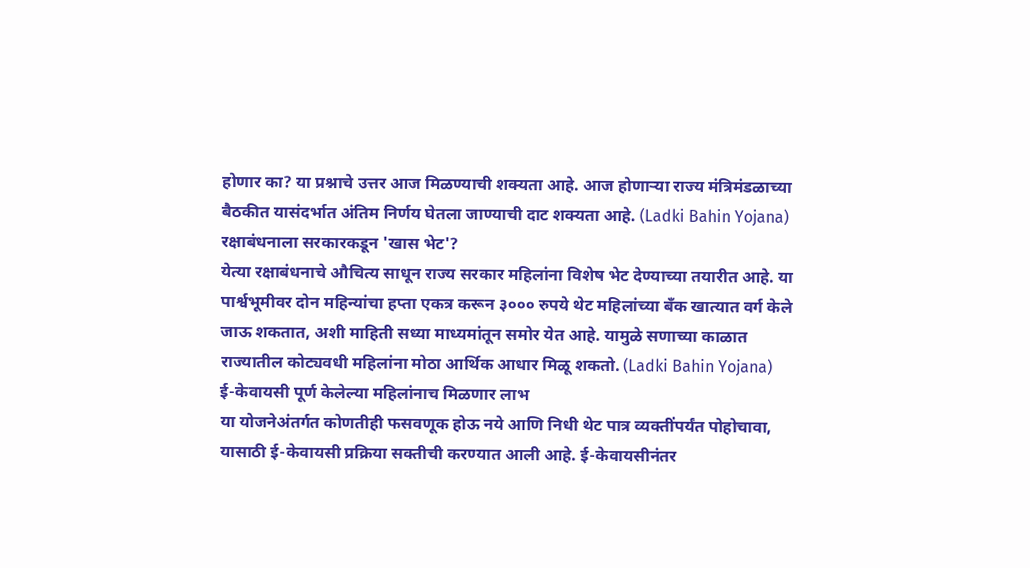होणार का? या प्रश्नाचे उत्तर आज मिळण्याची शक्यता आहे. आज होणाऱ्या राज्य मंत्रिमंडळाच्या बैठकीत यासंदर्भात अंतिम निर्णय घेतला जाण्याची दाट शक्यता आहे. (Ladki Bahin Yojana)
रक्षाबंधनाला सरकारकडून 'खास भेट'?
येत्या रक्षाबंधनाचे औचित्य साधून राज्य सरकार महिलांना विशेष भेट देण्याच्या तयारीत आहे. या पार्श्वभूमीवर दोन महिन्यांचा हप्ता एकत्र करून ३००० रुपये थेट महिलांच्या बँक खात्यात वर्ग केले जाऊ शकतात, अशी माहिती सध्या माध्यमांतून समोर येत आहे. यामुळे सणाच्या काळात राज्यातील कोट्यवधी महिलांना मोठा आर्थिक आधार मिळू शकतो. (Ladki Bahin Yojana)
ई-केवायसी पूर्ण केलेल्या महिलांनाच मिळणार लाभ
या योजनेअंतर्गत कोणतीही फसवणूक होऊ नये आणि निधी थेट पात्र व्यक्तींपर्यंत पोहोचावा, यासाठी ई-केवायसी प्रक्रिया सक्तीची करण्यात आली आहे. ई-केवायसीनंतर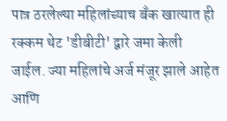पात्र ठरलेल्या महिलांच्याच बँक खात्यात ही रक्कम थेट 'डीबीटी' द्वारे जमा केली जाईल. ज्या महिलांचे अर्ज मंजूर झाले आहेत आणि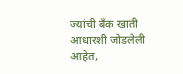ज्यांची बँक खाती आधारशी जोडलेली आहेत,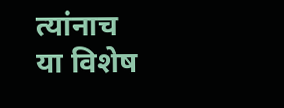त्यांनाच या विशेष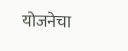योजनेचा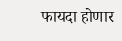फायदा होणार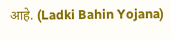आहे. (Ladki Bahin Yojana)